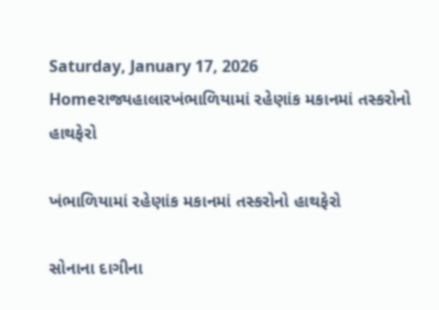Saturday, January 17, 2026
Homeરાજ્યહાલારખંભાળિયામાં રહેણાંક મકાનમાં તસ્કરોનો હાથફેરો

ખંભાળિયામાં રહેણાંક મકાનમાં તસ્કરોનો હાથફેરો

સોનાના દાગીના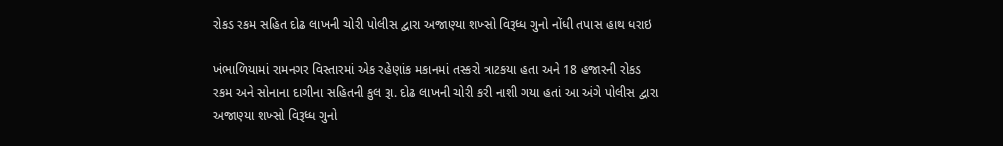રોકડ રકમ સહિત દોઢ લાખની ચોરી પોલીસ દ્વારા અજાણ્યા શખ્સો વિરૂધ્ધ ગુનો નોંધી તપાસ હાથ ધરાઇ

ખંભાળિયામાં રામનગર વિસ્તારમાં એક રહેણાંક મકાનમાં તસ્કરો ત્રાટકયા હતા અને 18 હજારની રોકડ રકમ અને સોનાના દાગીના સહિતની કુલ રૂા. દોઢ લાખની ચોરી કરી નાશી ગયા હતાં આ અંગે પોલીસ દ્વારા અજાણ્યા શખ્સો વિરૂધ્ધ ગુનો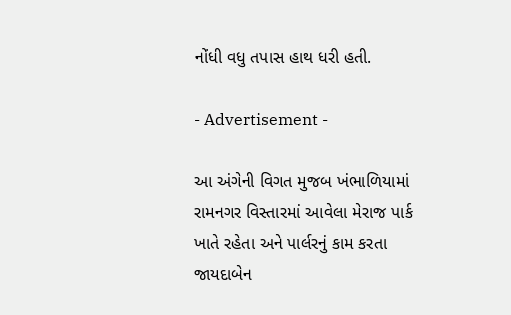નોંધી વધુ તપાસ હાથ ધરી હતી.

- Advertisement -

આ અંગેની વિગત મુજબ ખંભાળિયામાં રામનગર વિસ્તારમાં આવેલા મેરાજ પાર્ક ખાતે રહેતા અને પાર્લરનું કામ કરતા જાયદાબેન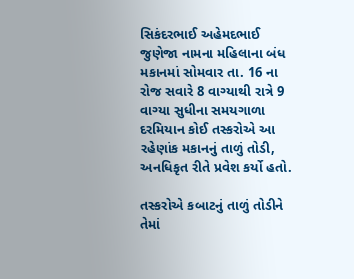સિકંદરભાઈ અહેમદભાઈ જુણેજા નામના મહિલાના બંધ મકાનમાં સોમવાર તા. 16 ના રોજ સવારે 8 વાગ્યાથી રાત્રે 9 વાગ્યા સુધીના સમયગાળા દરમિયાન કોઈ તસ્કરોએ આ રહેણાંક મકાનનું તાળું તોડી, અનધિકૃત રીતે પ્રવેશ કર્યો હતો.

તસ્કરોએ કબાટનું તાળું તોડીને તેમાં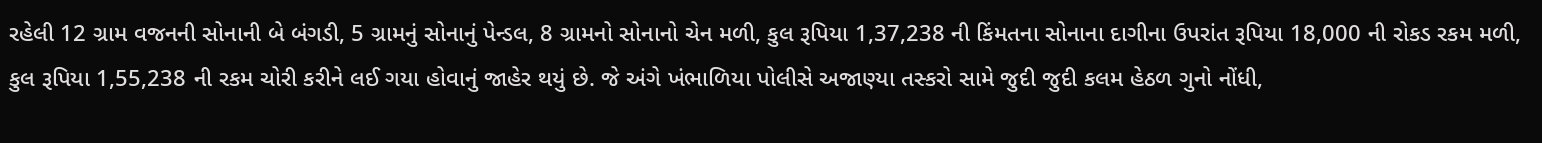રહેલી 12 ગ્રામ વજનની સોનાની બે બંગડી, 5 ગ્રામનું સોનાનું પેન્ડલ, 8 ગ્રામનો સોનાનો ચેન મળી, કુલ રૂપિયા 1,37,238 ની કિંમતના સોનાના દાગીના ઉપરાંત રૂપિયા 18,000 ની રોકડ રકમ મળી, કુલ રૂપિયા 1,55,238 ની રકમ ચોરી કરીને લઈ ગયા હોવાનું જાહેર થયું છે. જે અંગે ખંભાળિયા પોલીસે અજાણ્યા તસ્કરો સામે જુદી જુદી કલમ હેઠળ ગુનો નોંધી,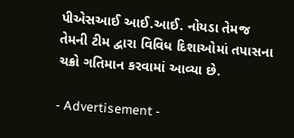પીએસઆઈ આઈ.આઈ. નોયડા તેમજ તેમની ટીમ દ્વારા વિવિધ દિશાઓમાં તપાસના ચક્રો ગતિમાન કરવામાં આવ્યા છે.

- Advertisement -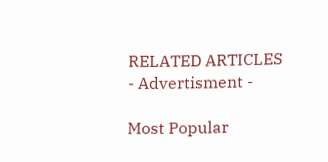RELATED ARTICLES
- Advertisment -

Most Popular